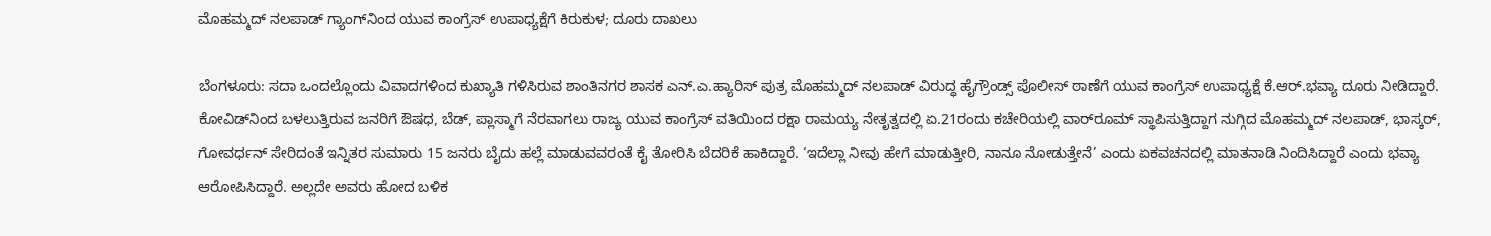ಮೊಹಮ್ಮದ್‌ ನಲಪಾಡ್‌ ಗ್ಯಾಂಗ್‌ನಿಂದ ಯುವ ಕಾಂಗ್ರೆಸ್‌ ಉಪಾಧ್ಯಕ್ಷೆಗೆ ಕಿರುಕುಳ; ದೂರು ದಾಖಲು

ಬೆಂಗಳೂರು: ಸದಾ ಒಂದಲ್ಲೊಂದು ವಿವಾದಗಳಿಂದ ಕುಖ್ಯಾತಿ ಗಳಿಸಿರುವ ಶಾಂತಿನಗರ ಶಾಸಕ ಎನ್‌.ಎ.ಹ್ಯಾರಿಸ್‌ ಪುತ್ರ ಮೊಹಮ್ಮದ್‌ ನಲಪಾಡ್‌ ವಿರುದ್ಧ ಹೈಗ್ರೌಂಡ್ಸ್‌ ಪೊಲೀಸ್‌ ಠಾಣೆಗೆ ಯುವ ಕಾಂಗ್ರೆಸ್‌ ಉಪಾಧ್ಯಕ್ಷೆ ಕೆ.ಆರ್‌.ಭವ್ಯಾ ದೂರು ನೀಡಿದ್ದಾರೆ. ಕೋವಿಡ್‌ನಿಂದ ಬಳಲುತ್ತಿರುವ ಜನರಿಗೆ ಔಷಧ, ಬೆಡ್‌, ಪ್ಲಾಸ್ಮಾಗೆ ನೆರವಾಗಲು ರಾಜ್ಯ ಯುವ ಕಾಂಗ್ರೆಸ್‌ ವತಿಯಿಂದ ರಕ್ಷಾ ರಾಮಯ್ಯ ನೇತೃತ್ವದಲ್ಲಿ ಏ.21ರಂದು ಕಚೇರಿಯಲ್ಲಿ ವಾರ್‌ರೂಮ್‌ ಸ್ಥಾಪಿಸುತ್ತಿದ್ದಾಗ ನುಗ್ಗಿದ ಮೊಹಮ್ಮದ್‌ ನಲಪಾಡ್‌, ಭಾಸ್ಕರ್‌, ಗೋವರ್ಧನ್‌ ಸೇರಿದಂತೆ ಇನ್ನಿತರ ಸುಮಾರು 15 ಜನರು ಬೈದು ಹಲ್ಲೆ ಮಾಡುವವರಂತೆ ಕೈ ತೋರಿಸಿ ಬೆದರಿಕೆ ಹಾಕಿದ್ದಾರೆ. ‘ಇದೆಲ್ಲಾ ನೀವು ಹೇಗೆ ಮಾಡುತ್ತೀರಿ, ನಾನೂ ನೋಡುತ್ತೇನೆ’ ಎಂದು ಏಕವಚನದಲ್ಲಿ ಮಾತನಾಡಿ ನಿಂದಿಸಿದ್ದಾರೆ ಎಂದು ಭವ್ಯಾ ಆರೋಪಿಸಿದ್ದಾರೆ. ಅಲ್ಲದೇ ಅವರು ಹೋದ ಬಳಿಕ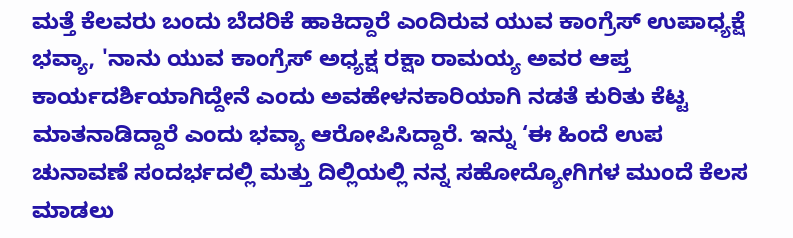ಮತ್ತೆ ಕೆಲವರು ಬಂದು ಬೆದರಿಕೆ ಹಾಕಿದ್ದಾರೆ ಎಂದಿರುವ ಯುವ ಕಾಂಗ್ರೆಸ್‌ ಉಪಾಧ್ಯಕ್ಷೆ ಭವ್ಯಾ, 'ನಾನು ಯುವ ಕಾಂಗ್ರೆಸ್‌ ಅಧ್ಯಕ್ಷ ರಕ್ಷಾ ರಾಮಯ್ಯ ಅವರ ಆಪ್ತ ಕಾರ್ಯದರ್ಶಿಯಾಗಿದ್ದೇನೆ ಎಂದು ಅವಹೇಳನಕಾರಿಯಾಗಿ ನಡತೆ ಕುರಿತು ಕೆಟ್ಟ ಮಾತನಾಡಿದ್ದಾರೆ ಎಂದು ಭವ್ಯಾ ಆರೋಪಿಸಿದ್ದಾರೆ. ಇನ್ನು ‘ಈ ಹಿಂದೆ ಉಪ ಚುನಾವಣೆ ಸಂದರ್ಭದಲ್ಲಿ ಮತ್ತು ದಿಲ್ಲಿಯಲ್ಲಿ ನನ್ನ ಸಹೋದ್ಯೋಗಿಗಳ ಮುಂದೆ ಕೆಲಸ ಮಾಡಲು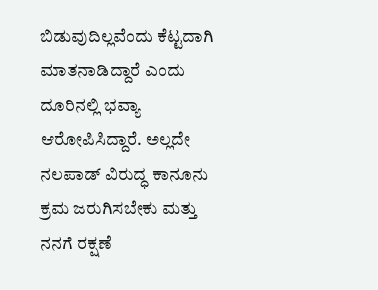ಬಿಡುವುದಿಲ್ಲವೆಂದು ಕೆಟ್ಟದಾಗಿ ಮಾತನಾಡಿದ್ದಾರೆ ಎಂದು ದೂರಿನಲ್ಲಿ ಭವ್ಯಾ ಆರೋಪಿಸಿದ್ದಾರೆ. ಅಲ್ಲದೇ ನಲಪಾಡ್‌ ವಿರುದ್ಧ ಕಾನೂನು ಕ್ರಮ ಜರುಗಿಸಬೇಕು ಮತ್ತು ನನಗೆ ರಕ್ಷಣೆ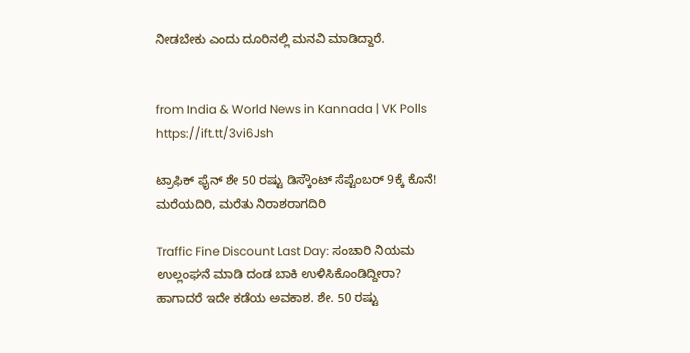ನೀಡಬೇಕು ಎಂದು ದೂರಿನಲ್ಲಿ ಮನವಿ ಮಾಡಿದ್ದಾರೆ.


from India & World News in Kannada | VK Polls https://ift.tt/3vi6Jsh

ಟ್ರಾಫಿಕ್‌ ಫೈನ್‌ ಶೇ 50 ರಷ್ಟು ಡಿಸ್ಕೌಂಟ್‌ ಸೆಪ್ಟೆಂಬರ್‌ 9ಕ್ಕೆ ಕೊನೆ! ಮರೆಯದಿರಿ, ಮರೆತು ನಿರಾಶರಾಗದಿರಿ

Traffic Fine Discount Last Day: ಸಂಚಾರಿ ನಿಯಮ ಉಲ್ಲಂಘನೆ ಮಾಡಿ ದಂಡ ಬಾಕಿ ಉಳಿಸಿಕೊಂಡಿದ್ದೀರಾ? ಹಾಗಾದರೆ ಇದೇ ಕಡೆಯ ಅವಕಾಶ. ಶೇ. 50 ರಷ್ಟು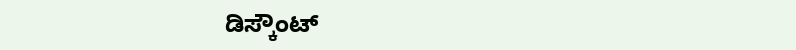ಡಿಸ್ಕೌಂಟ್‌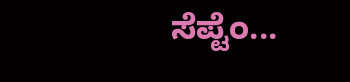ಸೆಪ್ಟೆಂ...